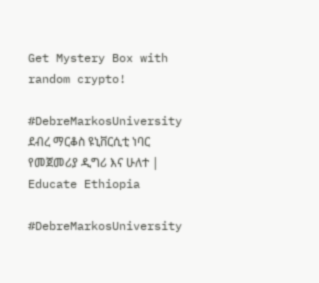Get Mystery Box with random crypto!

#DebreMarkosUniversity ደብረ ማርቆስ ዩኒቨርሲቲ ነባር የመጀመሪያ ዲግሪ እና ሁለተ | Educate Ethiopia

#DebreMarkosUniversity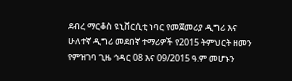ደብረ ማርቆስ ዩኒቨርሲቲ ነባር የመጀመሪያ ዲግሪ እና ሁለተኛ ዲግሪ መደበኛ ተማሪዎች የ2015 ትምህርት ዘመን የምዝገባ ጊዜ ኅዳር 08 እና 09/2015 ዓ.ም መሆኑን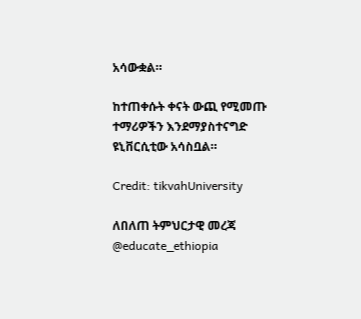አሳውቋል።

ከተጠቀሱት ቀናት ውጪ የሚመጡ ተማሪዎችን እንደማያስተናግድ ዩኒቨርሲቲው አሳስቧል።

Credit: tikvahUniversity

ለበለጠ ትምህርታዊ መረጃ @educate_ethiopia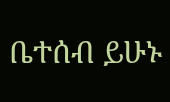ቤተሰብ ይሁኑ